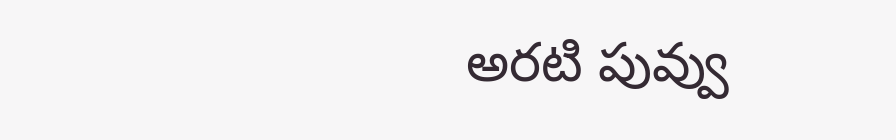అరటి పువ్వు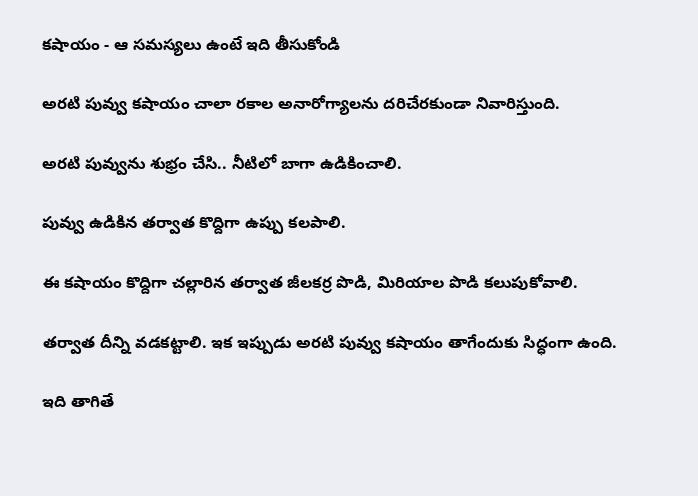కషాయం - ఆ సమస్యలు ఉంటే ఇది తీసుకోండి

అరటి పువ్వు కషాయం చాలా రకాల అనారోగ్యాలను దరిచేరకుండా నివారిస్తుంది.

అరటి పువ్వును శుభ్రం చేసి.. నీటిలో బాగా ఉడికించాలి.

పువ్వు ఉడికిన తర్వాత కొద్దిగా ఉప్పు కలపాలి.

ఈ కషాయం కొద్దిగా చల్లారిన తర్వాత జీలకర్ర పొడి, మిరియాల పొడి కలుపుకోవాలి.

తర్వాత దీన్ని వడకట్టాలి. ఇక ఇప్పుడు అరటి పువ్వు కషాయం తాగేందుకు సిద్ధంగా ఉంది.

ఇది తాగితే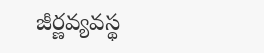జీర్ణవ్యవస్థ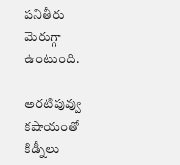పనితీరు మెరుగ్గా ఉంటుంది.

అరటిపువ్వు కషాయంతో కిడ్నీలు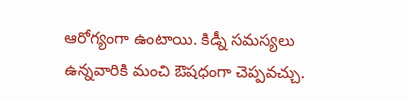ఆరోగ్యంగా ఉంటాయి. కిడ్నీ సమస్యలు ఉన్నవారికి మంచి ఔషధంగా చెప్పవచ్చు.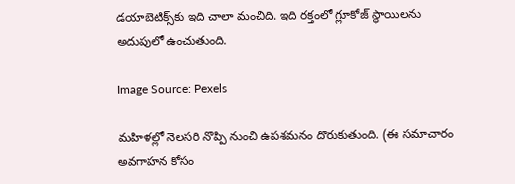డయాబెటిక్స్‌కు ఇది చాలా మంచిది. ఇది రక్తంలో గ్లూకోజ్ స్థాయిలను అదుపులో ఉంచుతుంది.

Image Source: Pexels

మహిళల్లో నెలసరి నొప్పి నుంచి ఉపశమనం దొరుకుతుంది. (ఈ సమాచారం అవగాహన కోసం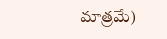మాత్రమే)